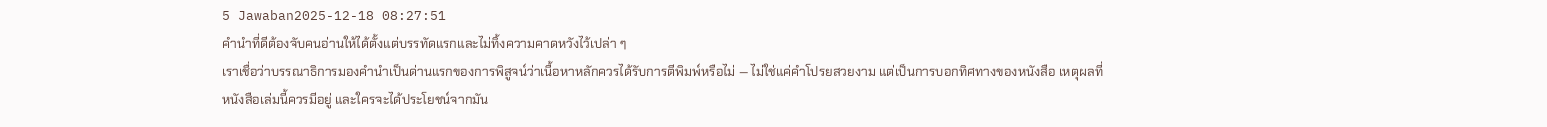5 Jawaban2025-12-18 08:27:51
คำนำที่ดีต้องจับคนอ่านให้ได้ตั้งแต่บรรทัดแรกและไม่ทิ้งความคาดหวังไว้เปล่า ๆ
เราเชื่อว่าบรรณาธิการมองคำนำเป็นด่านแรกของการพิสูจน์ว่าเนื้อหาหลักควรได้รับการตีพิมพ์หรือไม่ — ไม่ใช่แค่คำโปรยสวยงาม แต่เป็นการบอกทิศทางของหนังสือ เหตุผลที่หนังสือเล่มนี้ควรมีอยู่ และใครจะได้ประโยชน์จากมัน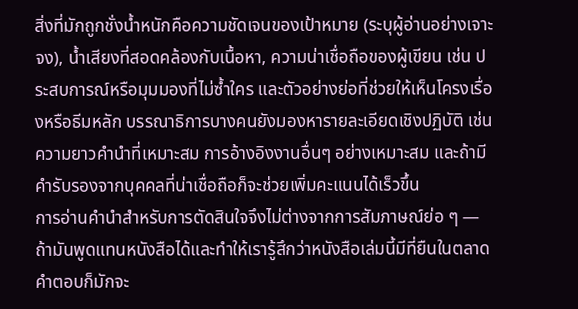สิ่งที่มักถูกชั่งน้ำหนักคือความชัดเจนของเป้าหมาย (ระบุผู้อ่านอย่างเจาะจง), น้ำเสียงที่สอดคล้องกับเนื้อหา, ความน่าเชื่อถือของผู้เขียน เช่น ประสบการณ์หรือมุมมองที่ไม่ซ้ำใคร และตัวอย่างย่อที่ช่วยให้เห็นโครงเรื่องหรือธีมหลัก บรรณาธิการบางคนยังมองหารายละเอียดเชิงปฏิบัติ เช่น ความยาวคำนำที่เหมาะสม การอ้างอิงงานอื่นๆ อย่างเหมาะสม และถ้ามีคำรับรองจากบุคคลที่น่าเชื่อถือก็จะช่วยเพิ่มคะแนนได้เร็วขึ้น
การอ่านคำนำสำหรับการตัดสินใจจึงไม่ต่างจากการสัมภาษณ์ย่อ ๆ — ถ้ามันพูดแทนหนังสือได้และทำให้เรารู้สึกว่าหนังสือเล่มนี้มีที่ยืนในตลาด คำตอบก็มักจะ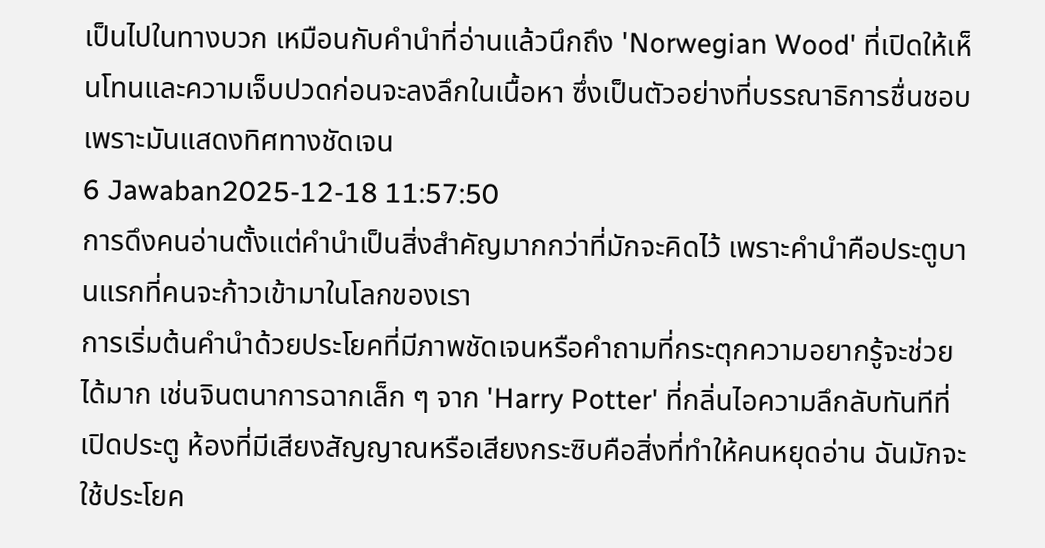เป็นไปในทางบวก เหมือนกับคำนำที่อ่านแล้วนึกถึง 'Norwegian Wood' ที่เปิดให้เห็นโทนและความเจ็บปวดก่อนจะลงลึกในเนื้อหา ซึ่งเป็นตัวอย่างที่บรรณาธิการชื่นชอบเพราะมันแสดงทิศทางชัดเจน
6 Jawaban2025-12-18 11:57:50
การดึงคนอ่านตั้งแต่คำนำเป็นสิ่งสำคัญมากกว่าที่มักจะคิดไว้ เพราะคำนำคือประตูบานแรกที่คนจะก้าวเข้ามาในโลกของเรา
การเริ่มต้นคำนำด้วยประโยคที่มีภาพชัดเจนหรือคำถามที่กระตุกความอยากรู้จะช่วยได้มาก เช่นจินตนาการฉากเล็ก ๆ จาก 'Harry Potter' ที่กลิ่นไอความลึกลับทันทีที่เปิดประตู ห้องที่มีเสียงสัญญาณหรือเสียงกระซิบคือสิ่งที่ทำให้คนหยุดอ่าน ฉันมักจะใช้ประโยค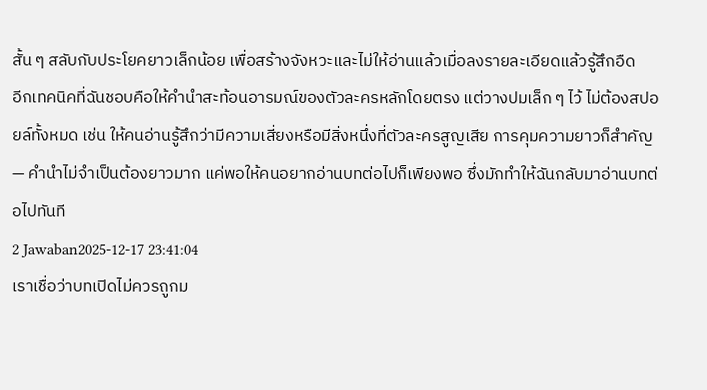สั้น ๆ สลับกับประโยคยาวเล็กน้อย เพื่อสร้างจังหวะและไม่ให้อ่านแล้วเมื่อลงรายละเอียดแล้วรู้สึกอืด
อีกเทคนิคที่ฉันชอบคือให้คำนำสะท้อนอารมณ์ของตัวละครหลักโดยตรง แต่วางปมเล็ก ๆ ไว้ ไม่ต้องสปอยล์ทั้งหมด เช่น ให้คนอ่านรู้สึกว่ามีความเสี่ยงหรือมีสิ่งหนึ่งที่ตัวละครสูญเสีย การคุมความยาวก็สำคัญ — คำนำไม่จำเป็นต้องยาวมาก แค่พอให้คนอยากอ่านบทต่อไปก็เพียงพอ ซึ่งมักทำให้ฉันกลับมาอ่านบทต่อไปทันที
2 Jawaban2025-12-17 23:41:04
เราเชื่อว่าบทเปิดไม่ควรถูกม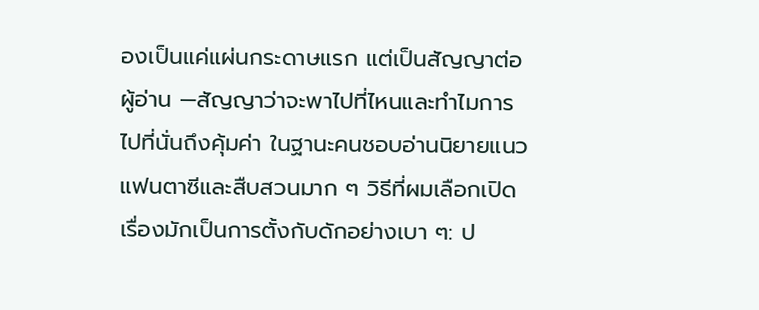องเป็นแค่แผ่นกระดาษแรก แต่เป็นสัญญาต่อผู้อ่าน —สัญญาว่าจะพาไปที่ไหนและทำไมการไปที่นั่นถึงคุ้มค่า ในฐานะคนชอบอ่านนิยายแนวแฟนตาซีและสืบสวนมาก ๆ วิธีที่ผมเลือกเปิดเรื่องมักเป็นการตั้งกับดักอย่างเบา ๆ: ป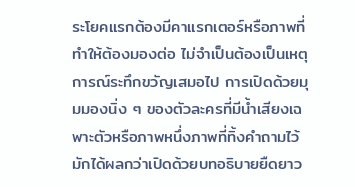ระโยคแรกต้องมีคาแรกเตอร์หรือภาพที่ทำให้ต้องมองต่อ ไม่จำเป็นต้องเป็นเหตุการณ์ระทึกขวัญเสมอไป การเปิดด้วยมุมมองนิ่ง ๆ ของตัวละครที่มีน้ำเสียงเฉพาะตัวหรือภาพหนึ่งภาพที่ทิ้งคำถามไว้ มักได้ผลกว่าเปิดด้วยบทอธิบายยืดยาว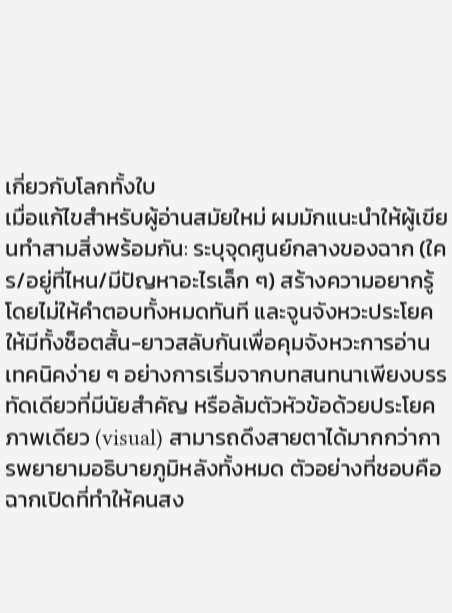เกี่ยวกับโลกทั้งใบ
เมื่อแก้ไขสำหรับผู้อ่านสมัยใหม่ ผมมักแนะนำให้ผู้เขียนทำสามสิ่งพร้อมกัน: ระบุจุดศูนย์กลางของฉาก (ใคร/อยู่ที่ไหน/มีปัญหาอะไรเล็ก ๆ) สร้างความอยากรู้โดยไม่ให้คำตอบทั้งหมดทันที และจูนจังหวะประโยคให้มีทั้งช็อตสั้น-ยาวสลับกันเพื่อคุมจังหวะการอ่าน เทคนิคง่าย ๆ อย่างการเริ่มจากบทสนทนาเพียงบรรทัดเดียวที่มีนัยสำคัญ หรือล้มตัวหัวข้อด้วยประโยคภาพเดียว (visual) สามารถดึงสายตาได้มากกว่าการพยายามอธิบายภูมิหลังทั้งหมด ตัวอย่างที่ชอบคือฉากเปิดที่ทำให้คนสง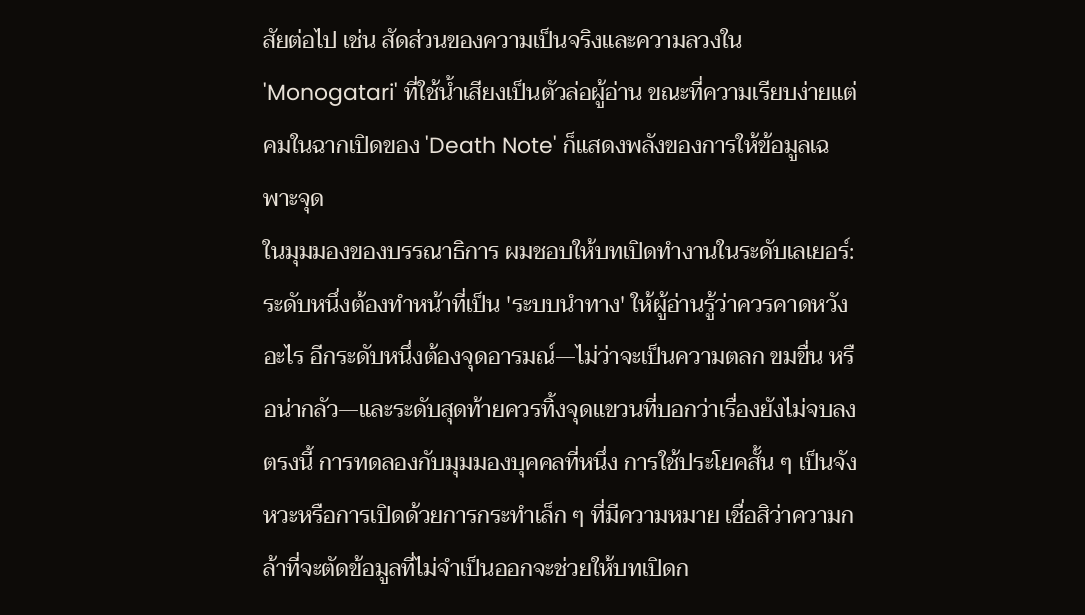สัยต่อไป เช่น สัดส่วนของความเป็นจริงและความลวงใน 'Monogatari' ที่ใช้น้ำเสียงเป็นตัวล่อผู้อ่าน ขณะที่ความเรียบง่ายแต่คมในฉากเปิดของ 'Death Note' ก็แสดงพลังของการให้ข้อมูลเฉพาะจุด
ในมุมมองของบรรณาธิการ ผมชอบให้บทเปิดทำงานในระดับเลเยอร์: ระดับหนึ่งต้องทำหน้าที่เป็น 'ระบบนำทาง' ให้ผู้อ่านรู้ว่าควรคาดหวังอะไร อีกระดับหนึ่งต้องจุดอารมณ์—ไม่ว่าจะเป็นความตลก ขมขื่น หรือน่ากลัว—และระดับสุดท้ายควรทิ้งจุดแขวนที่บอกว่าเรื่องยังไม่จบลงตรงนี้ การทดลองกับมุมมองบุคคลที่หนึ่ง การใช้ประโยคสั้น ๆ เป็นจังหวะหรือการเปิดด้วยการกระทำเล็ก ๆ ที่มีความหมาย เชื่อสิว่าความกล้าที่จะตัดข้อมูลที่ไม่จำเป็นออกจะช่วยให้บทเปิดก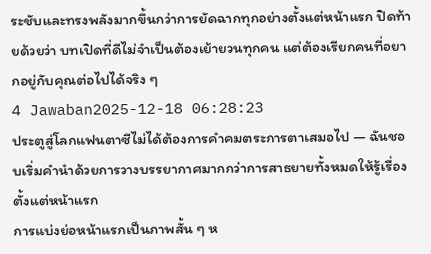ระชับและทรงพลังมากขึ้นกว่าการยัดฉากทุกอย่างตั้งแต่หน้าแรก ปิดท้ายด้วยว่า บทเปิดที่ดีไม่จำเป็นต้องเย้ายวนทุกคน แต่ต้องเรียกคนที่อยากอยู่กับคุณต่อไปได้จริง ๆ
4 Jawaban2025-12-18 06:28:23
ประตูสู่โลกแฟนตาซีไม่ได้ต้องการคำคมตระการตาเสมอไป — ฉันชอบเริ่มคำนำด้วยการวางบรรยากาศมากกว่าการสาธยายทั้งหมดให้รู้เรื่องตั้งแต่หน้าแรก
การแบ่งย่อหน้าแรกเป็นภาพสั้น ๆ ห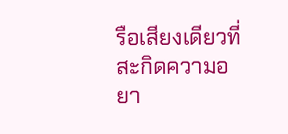รือเสียงเดียวที่สะกิดความอยา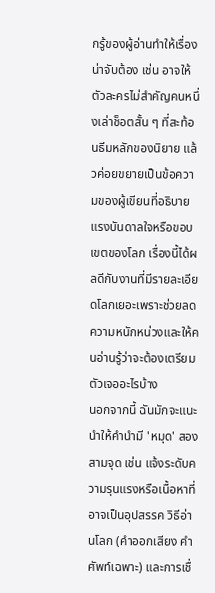กรู้ของผู้อ่านทำให้เรื่องน่าจับต้อง เช่น อาจให้ตัวละครไม่สำคัญคนหนึ่งเล่าช็อตสั้น ๆ ที่สะท้อนธีมหลักของนิยาย แล้วค่อยขยายเป็นข้อความของผู้เขียนที่อธิบายแรงบันดาลใจหรือขอบเขตของโลก เรื่องนี้ได้ผลดีกับงานที่มีรายละเอียดโลกเยอะเพราะช่วยลดความหนักหน่วงและให้คนอ่านรู้ว่าจะต้องเตรียมตัวเจออะไรบ้าง
นอกจากนี้ ฉันมักจะแนะนำให้คำนำมี 'หมุด' สองสามจุด เช่น แจ้งระดับความรุนแรงหรือเนื้อหาที่อาจเป็นอุปสรรค วิธีอ่านโลก (คำออกเสียง คำศัพท์เฉพาะ) และการเชื่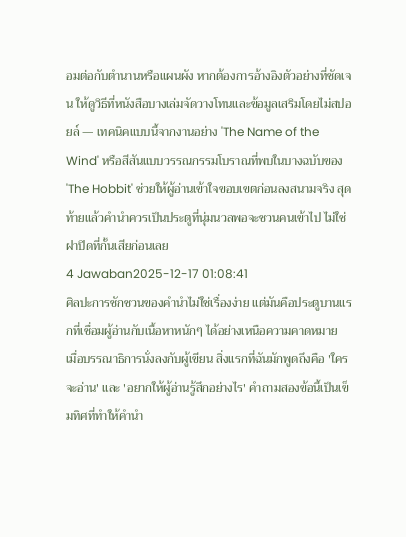อมต่อกับตำนานหรือแผนผัง หากต้องการอ้างอิงตัวอย่างที่ชัดเจน ให้ดูวิธีที่หนังสือบางเล่มจัดวางโทนและข้อมูลเสริมโดยไม่สปอยล์ — เทคนิคแบบนี้จากงานอย่าง 'The Name of the Wind' หรือสีสันแบบวรรณกรรมโบราณที่พบในบางฉบับของ 'The Hobbit' ช่วยให้ผู้อ่านเข้าใจขอบเขตก่อนลงสนามจริง สุดท้ายแล้วคำนำควรเป็นประตูที่นุ่มนวลพอจะชวนคนเข้าไป ไม่ใช่ฝาปิดที่กั้นเสียก่อนเลย
4 Jawaban2025-12-17 01:08:41
ศิลปะการชักชวนของคำนำไม่ใช่เรื่องง่าย แต่มันคือประตูบานแรกที่เชื่อมผู้อ่านกับเนื้อหาหนักๆ ได้อย่างเหนือความคาดหมาย
เมื่อบรรณาธิการนั่งลงกับผู้เขียน สิ่งแรกที่ฉันมักพูดถึงคือ 'ใครจะอ่าน' และ 'อยากให้ผู้อ่านรู้สึกอย่างไร' คำถามสองข้อนี้เป็นเข็มทิศที่ทำให้คำนำ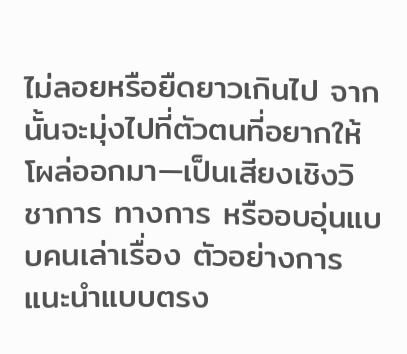ไม่ลอยหรือยืดยาวเกินไป จากนั้นจะมุ่งไปที่ตัวตนที่อยากให้โผล่ออกมา—เป็นเสียงเชิงวิชาการ ทางการ หรืออบอุ่นแบบคนเล่าเรื่อง ตัวอย่างการแนะนำแบบตรง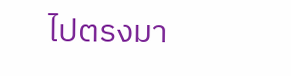ไปตรงมา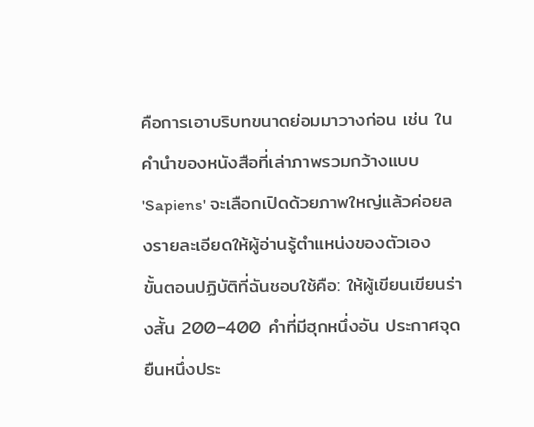คือการเอาบริบทขนาดย่อมมาวางก่อน เช่น ในคำนำของหนังสือที่เล่าภาพรวมกว้างแบบ 'Sapiens' จะเลือกเปิดด้วยภาพใหญ่แล้วค่อยลงรายละเอียดให้ผู้อ่านรู้ตำแหน่งของตัวเอง
ขั้นตอนปฏิบัติที่ฉันชอบใช้คือ: ให้ผู้เขียนเขียนร่างสั้น 200–400 คำที่มีฮุกหนึ่งอัน ประกาศจุดยืนหนึ่งประ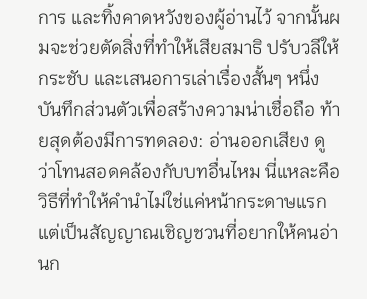การ และทิ้งคาดหวังของผู้อ่านไว้ จากนั้นผมจะช่วยตัดสิ่งที่ทำให้เสียสมาธิ ปรับวลีให้กระชับ และเสนอการเล่าเรื่องสั้นๆ หนึ่งบันทึกส่วนตัวเพื่อสร้างความน่าเชื่อถือ ท้ายสุดต้องมีการทดลอง: อ่านออกเสียง ดูว่าโทนสอดคล้องกับบทอื่นไหม นี่แหละคือวิธีที่ทำให้คำนำไม่ใช่แค่หน้ากระดาษแรก แต่เป็นสัญญาณเชิญชวนที่อยากให้คนอ่านก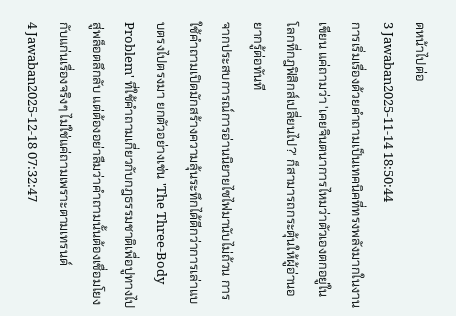ดหน้าไปต่อ
3 Jawaban2025-11-14 18:50:44
การเริ่มเรื่องด้วยคำถามเป็นเทคนิคที่ทรงพลังมากในงานเขียน แค่ถามว่า 'เคยจินตนาการไหมว่าตัวเองตกอยู่ในโลกที่กฎฟิสิกส์เปลี่ยนไป?' ก็สามารถกระตุ้นให้ผู้อ่านอยากรู้ต่อทันที
จากประสบการณ์การอ่านนิยายไซไฟมานับไม่ถ้วน การใช้คำถามเปิดมักสร้างความลุ้นระทึกได้ดีกว่าการเล่าแบบตรงไปตรงมา ยกตัวอย่างเช่น 'The Three-Body Problem' ที่ใช้คำถามเกี่ยวกับกฎธรรมชาติเพื่อปูทางไปสู่พล็อตลึกลับ แต่ต้องอย่าลืมว่าคำถามนั้นต้องเชื่อมโยงกับแก่นเรื่องจริงๆ ไม่ใช่แค่ถามเพราะตามเทรนด์
4 Jawaban2025-12-18 07:32:47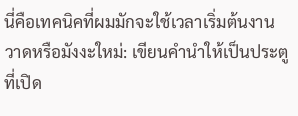นี่คือเทคนิคที่ผมมักจะใช้เวลาเริ่มต้นงานวาดหรือมังงะใหม่: เขียนคำนำให้เป็นประตูที่เปิด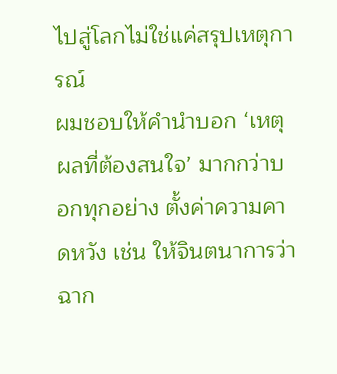ไปสู่โลกไม่ใช่แค่สรุปเหตุการณ์
ผมชอบให้คำนำบอก ‘เหตุผลที่ต้องสนใจ’ มากกว่าบอกทุกอย่าง ตั้งค่าความคาดหวัง เช่น ให้จินตนาการว่าฉาก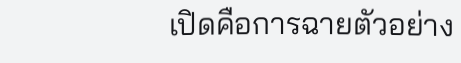เปิดคือการฉายตัวอย่าง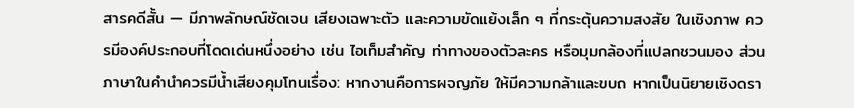สารคดีสั้น — มีภาพลักษณ์ชัดเจน เสียงเฉพาะตัว และความขัดแย้งเล็ก ๆ ที่กระตุ้นความสงสัย ในเชิงภาพ ควรมีองค์ประกอบที่โดดเด่นหนึ่งอย่าง เช่น ไอเท็มสำคัญ ท่าทางของตัวละคร หรือมุมกล้องที่แปลกชวนมอง ส่วนภาษาในคำนำควรมีน้ำเสียงคุมโทนเรื่อง: หากงานคือการผจญภัย ให้มีความกล้าและขบถ หากเป็นนิยายเชิงดรา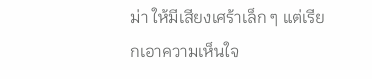ม่า ให้มีเสียงเศร้าเล็ก ๆ แต่เรียกเอาความเห็นใจ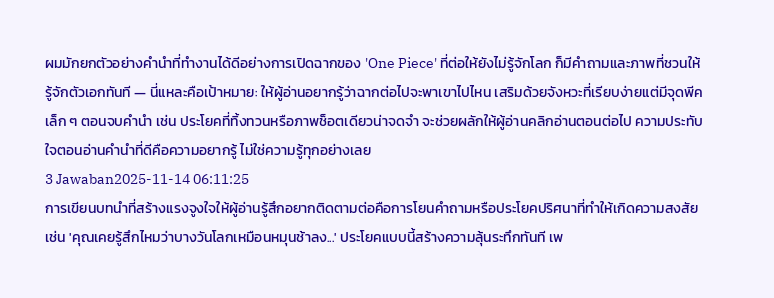ผมมักยกตัวอย่างคำนำที่ทำงานได้ดีอย่างการเปิดฉากของ 'One Piece' ที่ต่อให้ยังไม่รู้จักโลก ก็มีคำถามและภาพที่ชวนให้รู้จักตัวเอกทันที — นี่แหละคือเป้าหมาย: ให้ผู้อ่านอยากรู้ว่าฉากต่อไปจะพาเขาไปไหน เสริมด้วยจังหวะที่เรียบง่ายแต่มีจุดพีคเล็ก ๆ ตอนจบคำนำ เช่น ประโยคที่ทิ้งทวนหรือภาพช็อตเดียวน่าจดจำ จะช่วยผลักให้ผู้อ่านคลิกอ่านตอนต่อไป ความประทับใจตอนอ่านคำนำที่ดีคือความอยากรู้ ไม่ใช่ความรู้ทุกอย่างเลย
3 Jawaban2025-11-14 06:11:25
การเขียนบทนำที่สร้างแรงจูงใจให้ผู้อ่านรู้สึกอยากติดตามต่อคือการโยนคำถามหรือประโยคปริศนาที่ทำให้เกิดความสงสัย เช่น 'คุณเคยรู้สึกไหมว่าบางวันโลกเหมือนหมุนช้าลง...' ประโยคแบบนี้สร้างความลุ้นระทึกทันที เพ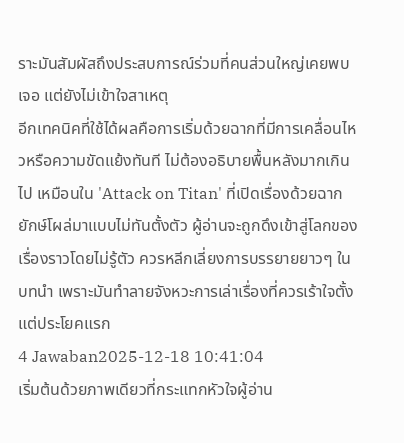ราะมันสัมผัสถึงประสบการณ์ร่วมที่คนส่วนใหญ่เคยพบเจอ แต่ยังไม่เข้าใจสาเหตุ
อีกเทคนิคที่ใช้ได้ผลคือการเริ่มด้วยฉากที่มีการเคลื่อนไหวหรือความขัดแย้งทันที ไม่ต้องอธิบายพื้นหลังมากเกินไป เหมือนใน 'Attack on Titan' ที่เปิดเรื่องด้วยฉากยักษ์โผล่มาแบบไม่ทันตั้งตัว ผู้อ่านจะถูกดึงเข้าสู่โลกของเรื่องราวโดยไม่รู้ตัว ควรหลีกเลี่ยงการบรรยายยาวๆ ในบทนำ เพราะมันทำลายจังหวะการเล่าเรื่องที่ควรเร้าใจตั้งแต่ประโยคแรก
4 Jawaban2025-12-18 10:41:04
เริ่มต้นด้วยภาพเดียวที่กระแทกหัวใจผู้อ่าน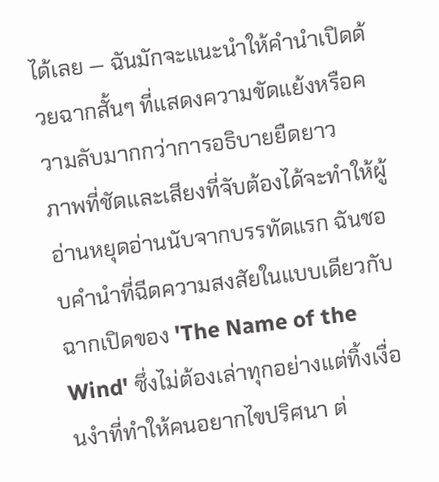ได้เลย — ฉันมักจะแนะนำให้คำนำเปิดด้วยฉากสั้นๆ ที่แสดงความขัดแย้งหรือความลับมากกว่าการอธิบายยืดยาว
ภาพที่ชัดและเสียงที่จับต้องได้จะทำให้ผู้อ่านหยุดอ่านนับจากบรรทัดแรก ฉันชอบคำนำที่ฉีดความสงสัยในแบบเดียวกับฉากเปิดของ 'The Name of the Wind' ซึ่งไม่ต้องเล่าทุกอย่างแต่ทิ้งเงื่อนงำที่ทำให้คนอยากไขปริศนา ต่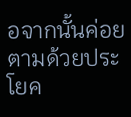อจากนั้นค่อยตามด้วยประโยค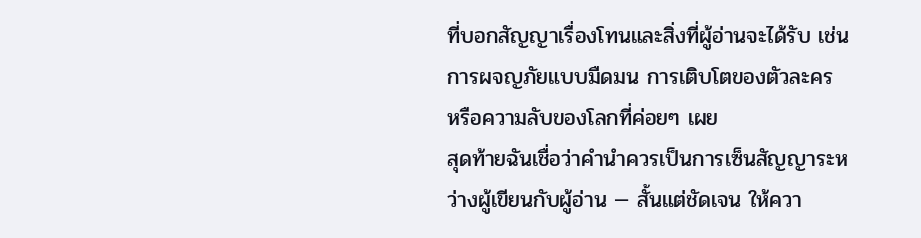ที่บอกสัญญาเรื่องโทนและสิ่งที่ผู้อ่านจะได้รับ เช่น การผจญภัยแบบมืดมน การเติบโตของตัวละคร หรือความลับของโลกที่ค่อยๆ เผย
สุดท้ายฉันเชื่อว่าคำนำควรเป็นการเซ็นสัญญาระหว่างผู้เขียนกับผู้อ่าน — สั้นแต่ชัดเจน ให้ควา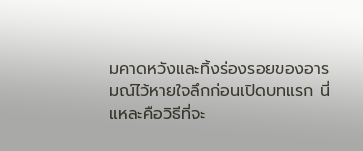มคาดหวังและทิ้งร่องรอยของอารมณ์ไว้หายใจลึกก่อนเปิดบทแรก นี่แหละคือวิธีที่จะ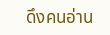ดึงคนอ่าน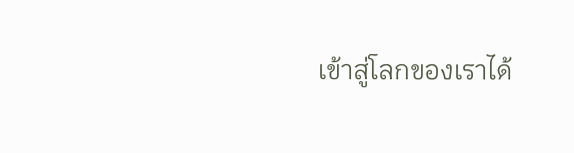เข้าสู่โลกของเราได้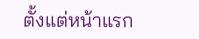ตั้งแต่หน้าแรก